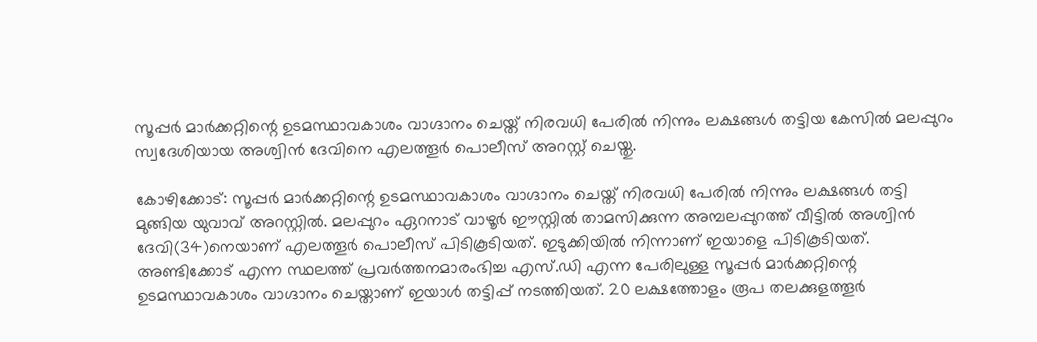സൂപ്പര്‍ മാര്‍ക്കറ്റിന്റെ ഉടമസ്ഥാവകാശം വാഗ്ദാനം ചെയ്ത് നിരവധി പേരില്‍ നിന്നും ലക്ഷങ്ങള്‍ തട്ടിയ കേസിൽ മലപ്പുറം സ്വദേശിയായ അശ്വിന്‍ ദേവിനെ എലത്തൂര്‍ പൊലീസ് അറസ്റ്റ് ചെയ്തു.

കോഴിക്കോട്: സൂപ്പര്‍ മാര്‍ക്കറ്റിന്റെ ഉടമസ്ഥാവകാശം വാഗ്ദാനം ചെയ്ത് നിരവധി പേരില്‍ നിന്നും ലക്ഷങ്ങള്‍ തട്ടി മുങ്ങിയ യുവാവ് അറസ്റ്റിൽ. മലപ്പുറം ഏറനാട് വാഴൂര്‍ ഈസ്റ്റില്‍ താമസിക്കുന്ന അമ്പലപ്പുറത്ത് വീട്ടില്‍ അശ്വിന്‍ ദേവി(34)നെയാണ് എലത്തൂര്‍ പൊലീസ് പിടികൂടിയത്. ഇടുക്കിയില്‍ നിന്നാണ് ഇയാളെ പിടികൂടിയത്. അണ്ടിക്കോട് എന്ന സ്ഥലത്ത് പ്രവര്‍ത്തനമാരംഭിച്ച എസ്.ഡി എന്ന പേരിലുള്ള സൂപ്പര്‍ മാര്‍ക്കറ്റിന്റെ ഉടമസ്ഥാവകാശം വാഗ്ദാനം ചെയ്താണ് ഇയാള്‍ തട്ടിപ്പ് നടത്തിയത്. 20 ലക്ഷത്തോളം രൂപ തലക്കുളത്തൂര്‍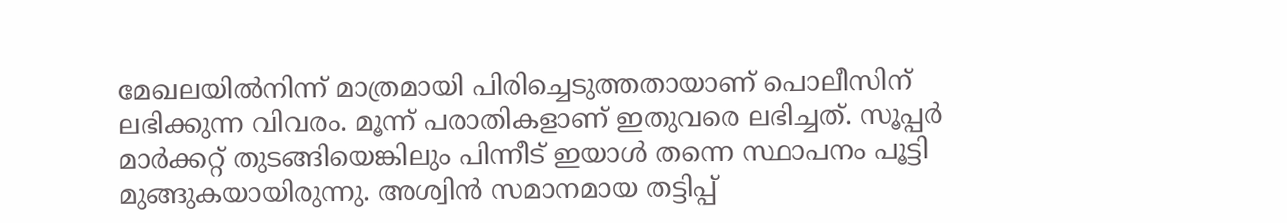മേഖലയില്‍നിന്ന് മാത്രമായി പിരിച്ചെടുത്തതായാണ് പൊലീസിന് ലഭിക്കുന്ന വിവരം. മൂന്ന് പരാതികളാണ് ഇതുവരെ ലഭിച്ചത്. സൂപ്പര്‍ മാര്‍ക്കറ്റ് തുടങ്ങിയെങ്കിലും പിന്നീട് ഇയാള്‍ തന്നെ സ്ഥാപനം പൂട്ടി മുങ്ങുകയായിരുന്നു. അശ്വിന്‍ സമാനമായ തട്ടിപ്പ്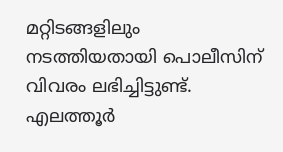മറ്റിടങ്ങളിലും നടത്തിയതായി പൊലീസിന് വിവരം ലഭിച്ചിട്ടുണ്ട്. എലത്തൂര്‍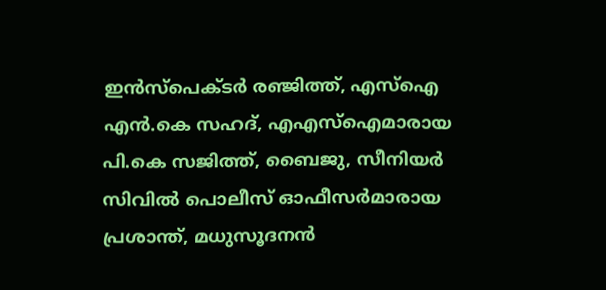ഇന്‍സ്‌പെക്ടര്‍ രഞ്ജിത്ത്, എസ്‌ഐ എന്‍.കെ സഹദ്, എഎസ്‌ഐമാരായ പി.കെ സജിത്ത്, ബൈജു, സീനിയര്‍ സിവില്‍ പൊലീസ് ഓഫീസര്‍മാരായ പ്രശാന്ത്, മധുസൂദനന്‍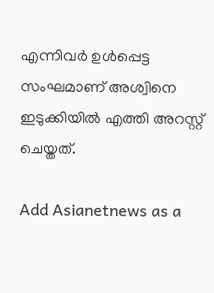എന്നിവര്‍ ഉള്‍പ്പെട്ട സംഘമാണ് അശ്വിനെ ഇടുക്കിയില്‍ എത്തി അറസ്റ്റ് ചെയ്തത്.

Add Asianetnews as a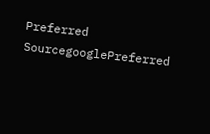Preferred SourcegooglePreferred